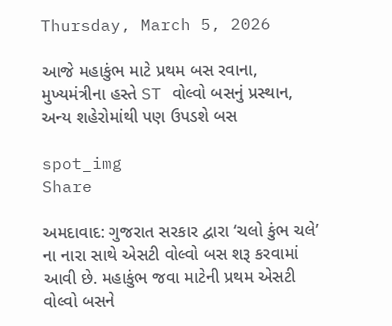Thursday, March 5, 2026

આજે મહાકુંભ માટે પ્રથમ બસ રવાના, મુખ્યમંત્રીના હસ્તે ST વોલ્વો બસનું પ્રસ્થાન, અન્ય શહેરોમાંથી પણ ઉપડશે બસ

spot_img
Share

અમદાવાદ: ગુજરાત સરકાર દ્વારા ‘ચલો કુંભ ચલે’ ના નારા સાથે એસટી વોલ્વો બસ શરૂ કરવામાં આવી છે. મહાકુંભ જવા માટેની પ્રથમ એસટી વોલ્વો બસને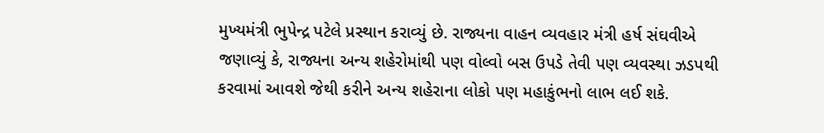મુખ્યમંત્રી ભુપેન્દ્ર પટેલે પ્રસ્થાન કરાવ્યું છે. રાજ્યના વાહન વ્યવહાર મંત્રી હર્ષ સંઘવીએ જણાવ્યું કે, રાજ્યના અન્ય શહેરોમાંથી પણ વોલ્વો બસ ઉપડે તેવી પણ વ્યવસ્થા ઝડપથી કરવામાં આવશે જેથી કરીને અન્ય શહેરાના લોકો પણ મહાકુંભનો લાભ લઈ શકે.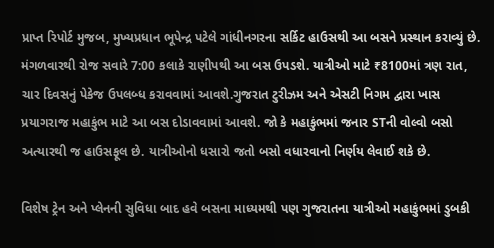પ્રાપ્ત રિપોર્ટ મુજબ, મુખ્યપ્રધાન ભૂપેન્દ્ર પટેલે ગાંધીનગરના સર્કિટ હાઉસથી આ બસને પ્રસ્થાન કરાવ્યું છે. મંગળવારથી રોજ સવારે 7:00 કલાકે રાણીપથી આ બસ ઉપડશે. યાત્રીઓ માટે ₹8100માં ત્રણ રાત, ચાર દિવસનું પેકેજ ઉપલબ્ધ કરાવવામાં આવશે.ગુજરાત ટુરીઝમ અને એસટી નિગમ દ્વારા ખાસ પ્રયાગરાજ મહાકુંભ માટે આ બસ દોડાવવામાં આવશે. જો કે મહાકુંભમાં જનાર STની વોલ્વો બસો અત્યારથી જ હાઉસફૂલ છે. યાત્રીઓનો ધસારો જતો બસો વધારવાનો નિર્ણય લેવાઈ શકે છે.

વિશેષ ટ્રેન અને પ્લેનની સુવિધા બાદ હવે બસના માધ્યમથી પણ ગુજરાતના યાત્રીઓ મહાકુંભમાં ડુબકી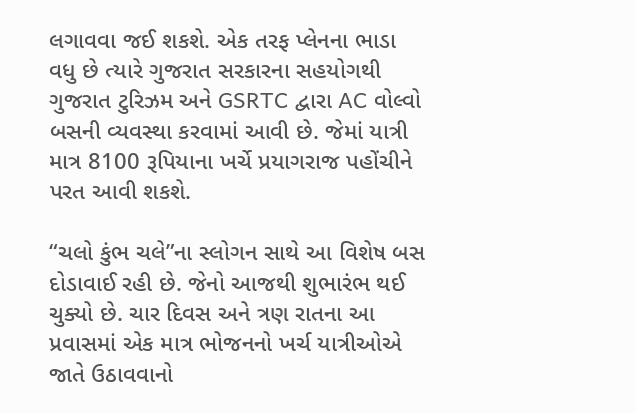લગાવવા જઈ શકશે. એક તરફ પ્લેનના ભાડા વધુ છે ત્યારે ગુજરાત સરકારના સહયોગથી ગુજરાત ટુરિઝમ અને GSRTC દ્વારા AC વોલ્વો બસની વ્યવસ્થા કરવામાં આવી છે. જેમાં યાત્રી માત્ર 8100 રૂપિયાના ખર્ચે પ્રયાગરાજ પહોંચીને પરત આવી શકશે.

“ચલો કુંભ ચલે”ના સ્લોગન સાથે આ વિશેષ બસ દોડાવાઈ રહી છે. જેનો આજથી શુભારંભ થઈ ચુક્યો છે. ચાર દિવસ અને ત્રણ રાતના આ પ્રવાસમાં એક માત્ર ભોજનનો ખર્ચ યાત્રીઓએ જાતે ઉઠાવવાનો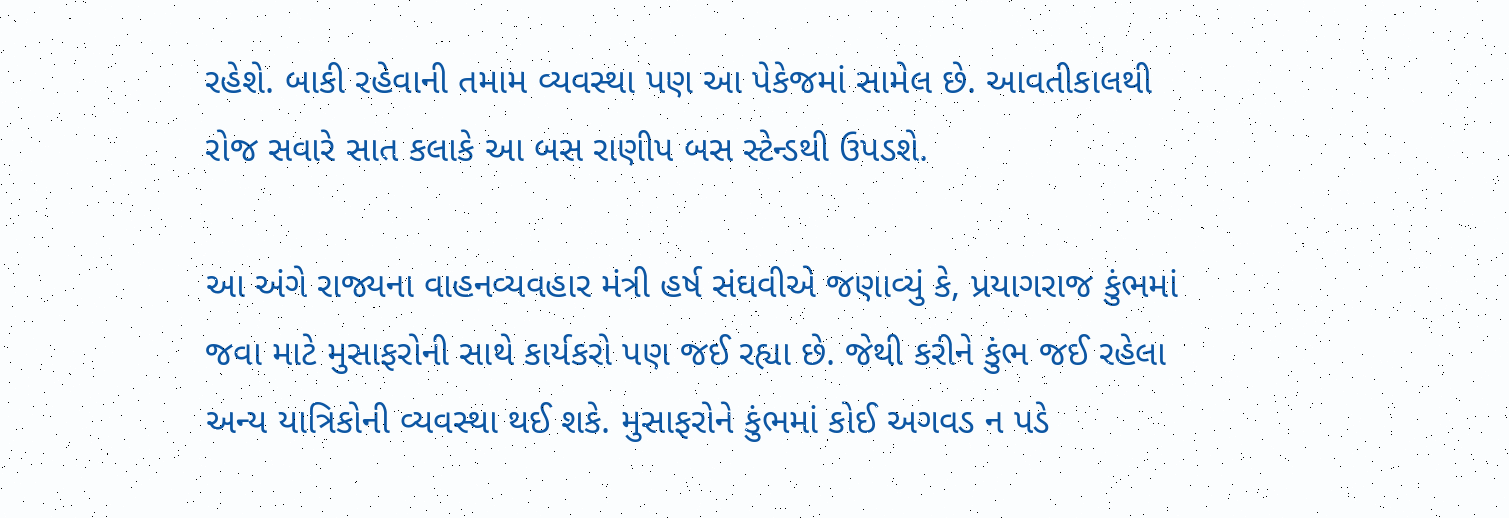રહેશે. બાકી રહેવાની તમામ વ્યવસ્થા પણ આ પેકેજમાં સામેલ છે. આવતીકાલથી રોજ સવારે સાત કલાકે આ બસ રાણીપ બસ સ્ટેન્ડથી ઉપડશે.

આ અંગે રાજ્યના વાહનવ્યવહાર મંત્રી હર્ષ સંઘવીએ જણાવ્યું કે, પ્રયાગરાજ કુંભમાં જવા માટે મુસાફરોની સાથે કાર્યકરો પણ જઈ રહ્યા છે. જેથી કરીને કુંભ જઈ રહેલા અન્ય યાત્રિકોની વ્યવસ્થા થઈ શકે. મુસાફરોને કુંભમાં કોઈ અગવડ ન પડે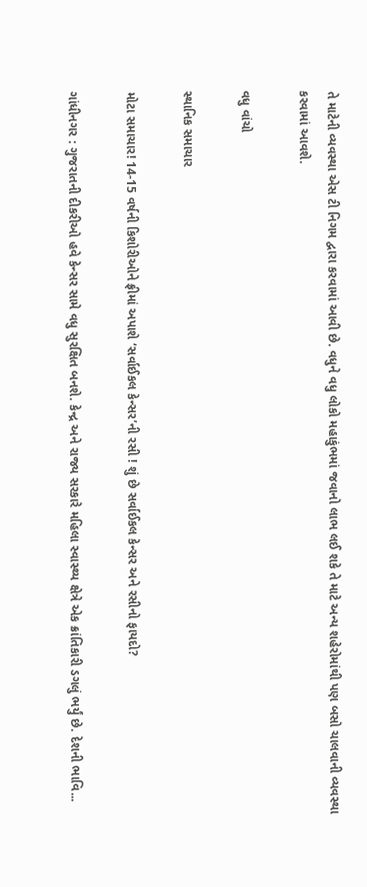તે માટેની વ્યવસ્થા એસ ટી નિગમ દ્વારા કરવામાં આવી છે. વધુને વધુ લોકો મહાકુંભમાં જવાનો લાભ લઈ શકે તે માટે અન્ય શહેરોમાંથી પણ બસો ચાલવાની વ્યવસ્થા કરવામાં આવશે.

વધુ વાંચો

સ્થાનિક સમાચાર

મોટા સમાચાર! 14-15 વર્ષની કિશોરીઓને ફ્રીમાં અપાશે ‘સર્વાઈકલ કેન્સર’ની રસી ! શું છે સર્વાઈકલ કેન્સર અને રસીનો ફાયદો?

ગાંધીનગર : ગુજરાતની દીકરીઓ હવે કેન્સર સામે વધુ સુરક્ષિત બનશે. કેન્દ્ર અને રાજ્ય સરકારે મહિલા સ્વાસ્થ્ય ક્ષેત્રે એક ક્રાંતિકારી ડગલું ભર્યું છે. દેશની ભાવિ...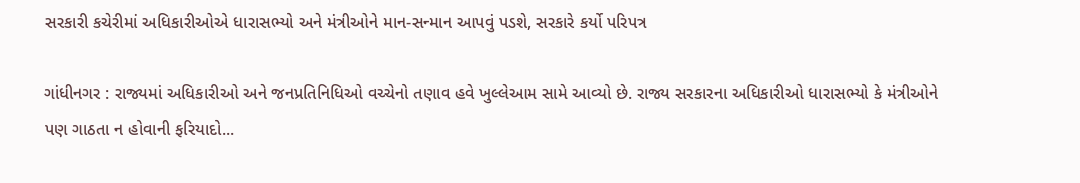સરકારી કચેરીમાં અધિકારીઓએ ધારાસભ્યો અને મંત્રીઓને માન-સન્માન આપવું પડશે, સરકારે કર્યો પરિપત્ર

ગાંધીનગર : રાજ્યમાં અધિકારીઓ અને જનપ્રતિનિધિઓ વચ્ચેનો તણાવ હવે ખુલ્લેઆમ સામે આવ્યો છે. રાજ્ય સરકારના અધિકારીઓ ધારાસભ્યો કે મંત્રીઓને પણ ગાઠતા ન હોવાની ફરિયાદો...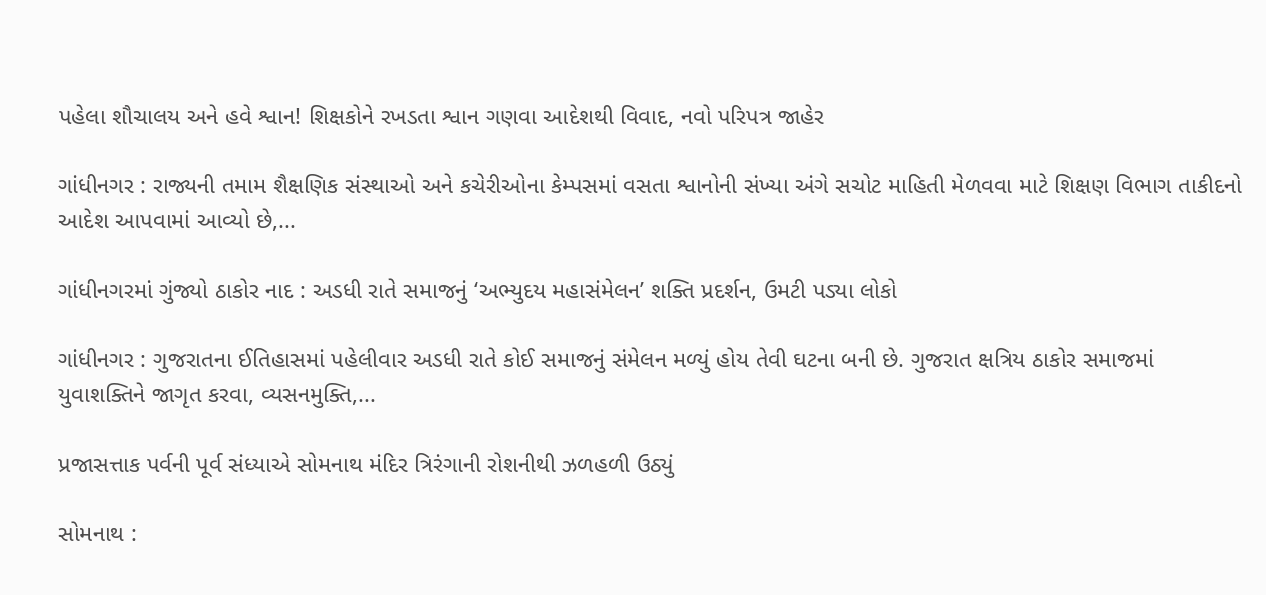પહેલા શૌચાલય અને હવે શ્વાન! શિક્ષકોને રખડતા શ્વાન ગણવા આદેશથી વિવાદ, નવો પરિપત્ર જાહેર

ગાંધીનગર : રાજ્યની તમામ શૈક્ષણિક સંસ્થાઓ અને કચેરીઓના કેમ્પસમાં વસતા શ્વાનોની સંખ્યા અંગે સચોટ માહિતી મેળવવા માટે શિક્ષણ વિભાગ તાકીદનો આદેશ આપવામાં આવ્યો છે,...

ગાંધીનગરમાં ગુંજ્યો ઠાકોર નાદ : અડધી રાતે સમાજનું ‘અભ્યુદય મહાસંમેલન’ શક્તિ પ્રદર્શન, ઉમટી પડ્યા લોકો

ગાંધીનગર : ગુજરાતના ઈતિહાસમાં પહેલીવાર અડધી રાતે કોઈ સમાજનું સંમેલન મળ્યું હોય તેવી ઘટના બની છે. ગુજરાત ક્ષત્રિય ઠાકોર સમાજમાં યુવાશક્તિને જાગૃત કરવા, વ્યસનમુક્તિ,...

પ્રજાસત્તાક પર્વની પૂર્વ સંધ્યાએ સોમનાથ મંદિર ત્રિરંગાની રોશનીથી ઝળહળી ઉઠ્યું

સોમનાથ :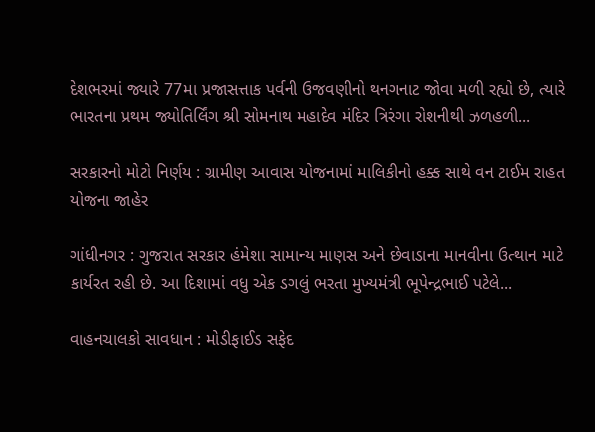દેશભરમાં જ્યારે 77મા પ્રજાસત્તાક પર્વની ઉજવણીનો થનગનાટ જોવા મળી રહ્યો છે, ત્યારે ભારતના પ્રથમ જ્યોતિર્લિંગ શ્રી સોમનાથ મહાદેવ મંદિર ત્રિરંગા રોશનીથી ઝળહળી...

સરકારનો મોટો નિર્ણય : ગ્રામીણ આવાસ યોજનામાં માલિકીનો હક્ક સાથે વન ટાઈમ રાહત યોજના જાહેર

ગાંધીનગર : ગુજરાત સરકાર હંમેશા સામાન્ય માણસ અને છેવાડાના માનવીના ઉત્થાન માટે કાર્યરત રહી છે. આ દિશામાં વધુ એક ડગલું ભરતા મુખ્યમંત્રી ભૂપેન્દ્રભાઈ પટેલે...

વાહનચાલકો સાવધાન : મોડીફાઈડ સફેદ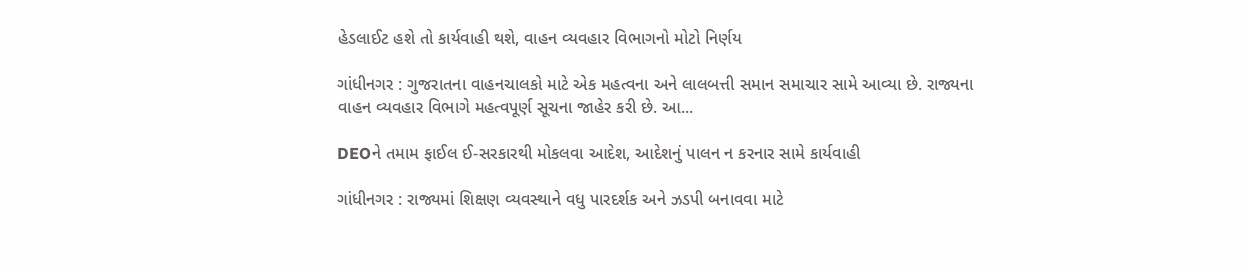હેડલાઈટ હશે તો કાર્યવાહી થશે, વાહન વ્યવહાર વિભાગનો મોટો નિર્ણય

ગાંધીનગર : ગુજરાતના વાહનચાલકો માટે એક મહત્વના અને લાલબત્તી સમાન સમાચાર સામે આવ્યા છે. રાજ્યના વાહન વ્યવહાર વિભાગે મહત્વપૂર્ણ સૂચના જાહેર કરી છે. આ...

DEOને તમામ ફાઈલ ઈ-સરકારથી મોકલવા આદેશ, આદેશનું પાલન ન કરનાર સામે કાર્યવાહી

ગાંધીનગર : રાજ્યમાં શિક્ષણ વ્યવસ્થાને વધુ પારદર્શક અને ઝડપી બનાવવા માટે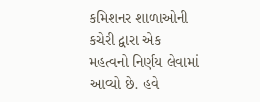કમિશનર શાળાઓની કચેરી દ્વારા એક મહત્વનો નિર્ણય લેવામાં આવ્યો છે. હવે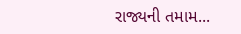રાજ્યની તમામ...